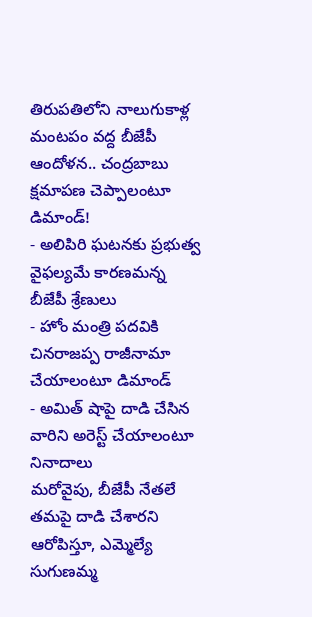తిరుపతిలోని నాలుగుకాళ్ల మంటపం వద్ద బీజేపీ ఆందోళన.. చంద్రబాబు క్షమాపణ చెప్పాలంటూ డిమాండ్!
- అలిపిరి ఘటనకు ప్రభుత్వ వైఫల్యమే కారణమన్న బీజేపీ శ్రేణులు
- హోం మంత్రి పదవికి చినరాజప్ప రాజీనామా చేయాలంటూ డిమాండ్
- అమిత్ షాపై దాడి చేసిన వారిని అరెస్ట్ చేయాలంటూ నినాదాలు
మరోవైపు, బీజేపీ నేతలే తమపై దాడి చేశారని ఆరోపిస్తూ, ఎమ్మెల్యే సుగుణమ్మ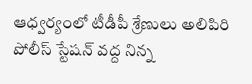ఆధ్వర్యంలో టీడీపీ శ్రేణులు అలిపిరి పోలీస్ స్టేషన్ వద్ద నిన్న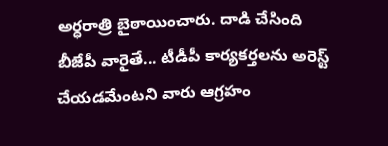అర్ధరాత్రి బైఠాయించారు. దాడి చేసింది బీజేపీ వారైతే... టీడీపీ కార్యకర్తలను అరెస్ట్ చేయడమేంటని వారు ఆగ్రహం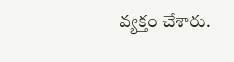వ్యక్తం చేశారు.